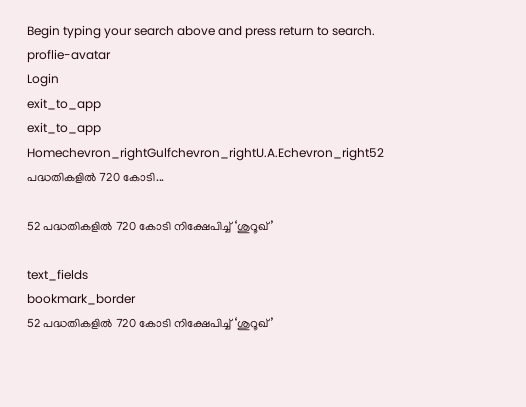Begin typing your search above and press return to search.
proflie-avatar
Login
exit_to_app
exit_to_app
Homechevron_rightGulfchevron_rightU.A.Echevron_right52 പദ്ധതികളിൽ 720 കോടി...

52 പദ്ധതികളിൽ 720 കോടി നിക്ഷേപിച്ച് ‘ശുറൂഖ്’

text_fields
bookmark_border
52 പദ്ധതികളിൽ 720 കോടി നിക്ഷേപിച്ച് ‘ശുറൂഖ്’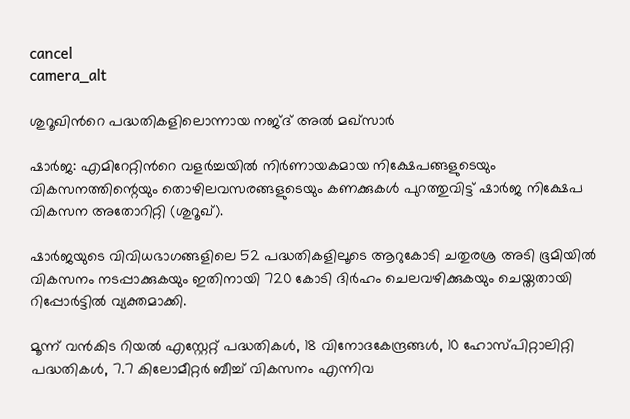cancel
camera_alt

ശുറൂഖിന്‍റെ പദ്ധതികളിലൊന്നായ നജ്ദ് അൽ മഖ്സാർ

ഷാർജ: എമിറേറ്റിന്‍റെ വളർച്ചയിൽ നിർണായകമായ നിക്ഷേപങ്ങളുടെയും വികസനത്തിന്റെയും തൊഴിലവസരങ്ങളുടെയും കണക്കുകൾ പുറത്തുവിട്ട് ഷാർജ നിക്ഷേപ വികസന അതോറിറ്റി (ശുറൂഖ്).

ഷാർജയുടെ വിവിധഭാഗങ്ങളിലെ 52 പദ്ധതികളിലൂടെ ആറുകോടി ചതുരശ്ര അടി ഭൂമിയിൽ വികസനം നടപ്പാക്കുകയും ഇതിനായി 720 കോടി ദിർഹം ചെലവഴിക്കുകയും ചെയ്തതായി റിപ്പോർട്ടിൽ വ്യക്തമാക്കി.

മൂന്ന് വൻകിട റിയൽ എസ്റ്റേറ്റ് പദ്ധതികൾ, 18 വിനോദകേന്ദ്രങ്ങൾ, 10 ഹോസ്പിറ്റാലിറ്റി പദ്ധതികൾ, 7.7 കിലോമീറ്റർ ബീച്ച് വികസനം എന്നിവ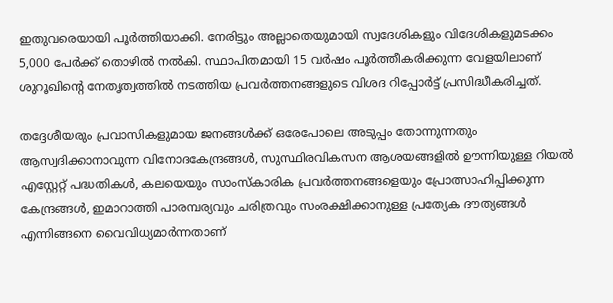ഇതുവരെയായി പൂർത്തിയാക്കി. നേരിട്ടും അല്ലാതെയുമായി സ്വദേശികളും വിദേശികളുമടക്കം 5,000 പേർക്ക് തൊഴിൽ നൽകി. സ്ഥാപിതമായി 15 വർഷം പൂർത്തീകരിക്കുന്ന വേളയിലാണ് ശുറൂഖിന്റെ നേതൃത്വത്തിൽ നടത്തിയ പ്രവർത്തനങ്ങളുടെ വിശദ റിപ്പോർട്ട് പ്രസിദ്ധീകരിച്ചത്.

തദ്ദേശീയരും പ്രവാസികളുമായ ജനങ്ങൾക്ക് ഒരേപോലെ അടുപ്പം തോന്നുന്നതും ആസ്വദിക്കാനാവുന്ന വിനോദകേന്ദ്രങ്ങൾ, സുസ്ഥിരവികസന ആശയങ്ങളിൽ ഊന്നിയുള്ള റിയൽ എസ്റ്റേറ്റ് പദ്ധതികൾ, കലയെയും സാംസ്കാരിക പ്രവർത്തനങ്ങളെയും പ്രോത്സാഹിപ്പിക്കുന്ന കേന്ദ്രങ്ങൾ, ഇമാറാത്തി പാരമ്പര്യവും ചരിത്രവും സംരക്ഷിക്കാനുള്ള പ്രത്യേക ദൗത്യങ്ങൾ എന്നിങ്ങനെ വൈവിധ്യമാർന്നതാണ്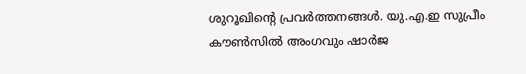ശുറൂഖിന്റെ പ്രവർത്തനങ്ങൾ. യു.എ.ഇ സുപ്രീം കൗൺസിൽ അംഗവും ഷാർജ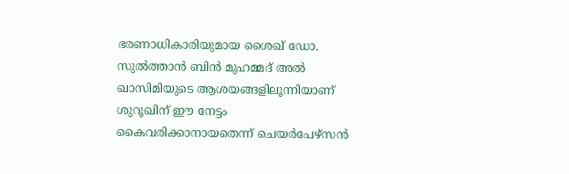ഭരണാധികാരിയുമായ ശൈഖ് ഡോ. സുൽത്താൻ ബിൻ മുഹമ്മദ് അൽ ഖാസിമിയുടെ ആശയങ്ങളിലൂന്നിയാണ് ശുറൂഖിന് ഈ നേട്ടം കൈവരിക്കാനായതെന്ന് ചെയർപേഴ്സൻ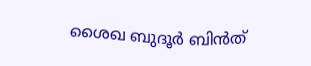ശൈഖ ബുദൂർ ബിൻത്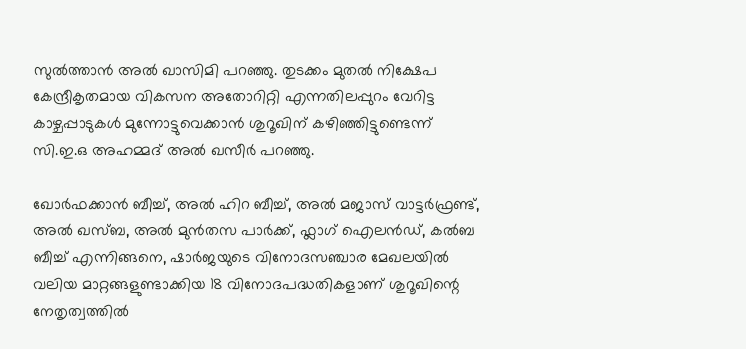സുൽത്താൻ അൽ ഖാസിമി പറഞ്ഞു. തുടക്കം മുതൽ നിക്ഷേപ കേന്ദ്രീകൃതമായ വികസന അതോറിറ്റി എന്നതിലപ്പുറം വേറിട്ട കാഴ്ചപ്പാടുകൾ മുന്നോട്ടുവെക്കാൻ ശുറൂഖിന് കഴിഞ്ഞിട്ടുണ്ടെന്ന് സി.ഇ.ഒ അഹമ്മദ് അൽ ഖസീർ പറഞ്ഞു.

ഖോർഫക്കാൻ ബീച്ച്, അൽ ഹിറ ബീച്ച്, അൽ മജാസ് വാട്ടർഫ്രണ്ട്, അൽ ഖസ്ബ, അൽ മുൻതസ പാർക്ക്, ഫ്ലാഗ് ഐലൻഡ്, കൽബ ബീച്ച് എന്നിങ്ങനെ, ഷാർജയുടെ വിനോദസഞ്ചാര മേഖലയിൽ വലിയ മാറ്റങ്ങളുണ്ടാക്കിയ 18 വിനോദപദ്ധതികളാണ് ശുറൂഖിന്റെ നേതൃത്വത്തിൽ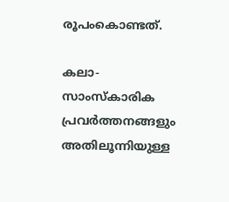രൂപംകൊണ്ടത്.

കലാ-സാംസ്കാരിക പ്രവർത്തനങ്ങളും അതിലൂന്നിയുള്ള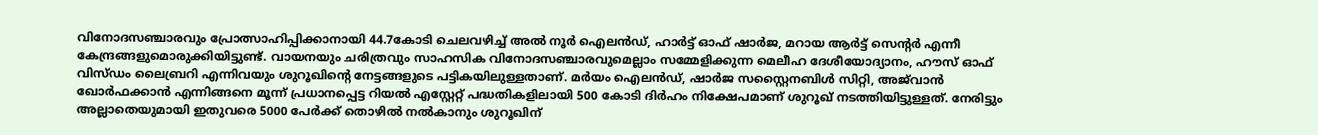വിനോദസഞ്ചാരവും പ്രോത്സാഹിപ്പിക്കാനായി 44.7കോടി ചെലവഴിച്ച് അൽ നൂർ ഐലൻഡ്, ഹാർട്ട് ഓഫ് ഷാർജ, മറായ ആർട്ട് സെന്റർ എന്നീ കേന്ദ്രങ്ങളുമൊരുക്കിയിട്ടുണ്ട്. വായനയും ചരിത്രവും സാഹസിക വിനോദസഞ്ചാരവുമെല്ലാം സമ്മേളിക്കുന്ന മെലീഹ ദേശീയോദ്യാനം, ഹൗസ് ഓഫ് വിസ്ഡം ലൈബ്രറി എന്നിവയും ശുറൂഖിന്റെ നേട്ടങ്ങളുടെ പട്ടികയിലുള്ളതാണ്. മർയം ഐലൻഡ്, ഷാർജ സസ്റ്റൈനബിൾ സിറ്റി, അജ്‍വാൻ ഖോർഫക്കാൻ എന്നിങ്ങനെ മൂന്ന് പ്രധാനപ്പെട്ട റിയൽ എസ്റ്റേറ്റ് പദ്ധതികളിലായി 500 കോടി ദിർഹം നിക്ഷേപമാണ് ശുറൂഖ് നടത്തിയിട്ടുള്ളത്. നേരിട്ടും അല്ലാതെയുമായി ഇതുവരെ 5000 പേർക്ക് തൊഴിൽ നൽകാനും ശുറൂഖിന്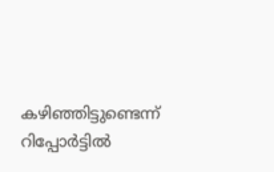കഴിഞ്ഞിട്ടുണ്ടെന്ന് റിപ്പോർട്ടിൽ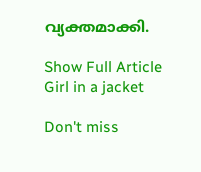വ്യക്തമാക്കി.

Show Full Article
Girl in a jacket

Don't miss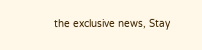the exclusive news, Stay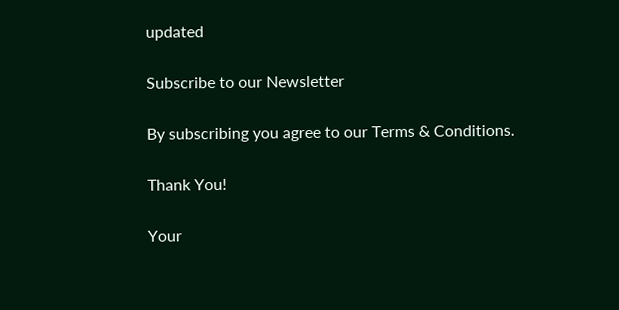updated

Subscribe to our Newsletter

By subscribing you agree to our Terms & Conditions.

Thank You!

Your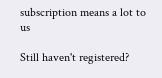subscription means a lot to us

Still haven't registered?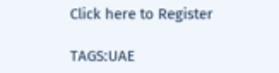Click here to Register

TAGS:UAE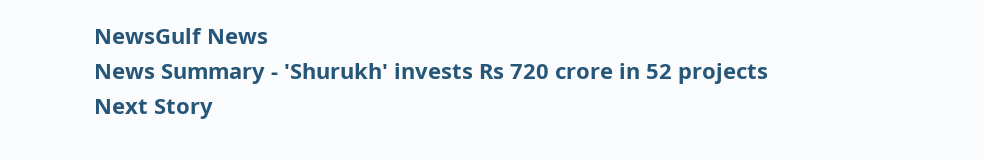NewsGulf News
News Summary - 'Shurukh' invests Rs 720 crore in 52 projects
Next Story